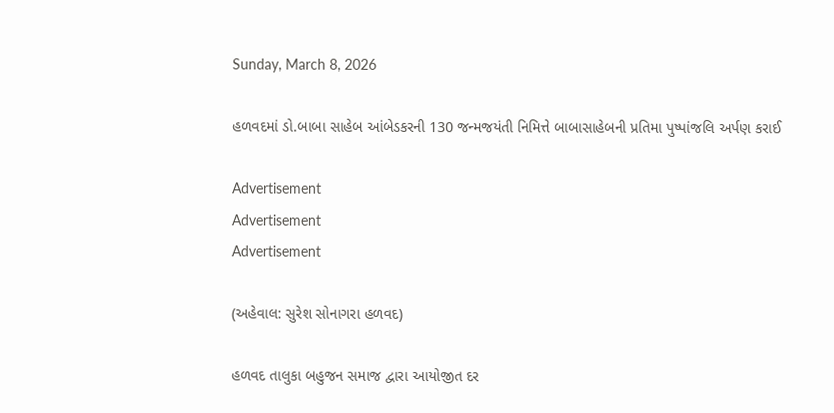Sunday, March 8, 2026

હળવદમાં ડો.બાબા સાહેબ આંબેડકરની 130 જન્મજયંતી નિમિત્તે બાબાસાહેબની પ્રતિમા પુષ્પાંજલિ અર્પણ કરાઈ

Advertisement
Advertisement
Advertisement

(અહેવાલ: સુરેશ સોનાગરા હળવદ)

હળવદ તાલુકા બહુજન સમાજ દ્વારા આયોજીત દર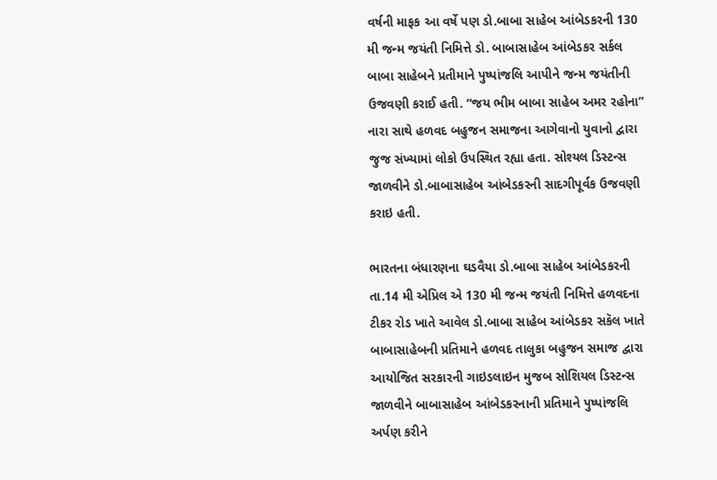વર્ષની માફક આ વર્ષે પણ ડો.બાબા સાહેબ આંબેડકરની 130 મી જન્મ જયંતી નિમિત્તે ડો. બાબાસાહેબ આંબેડકર સર્કલ બાબા સાહેબને પ્રતીમાને પુષ્પાંજલિ આપીને જન્મ જયંતીની ઉજવણી કરાઈ હતી. “જય ભીમ બાબા સાહેબ અમર રહોના” નારા સાથે હળવદ બહુજન સમાજના આગેવાનો યુવાનો દ્વારા જુજ સંખ્યામાં લોકો ઉપસ્થિત રહ્યા હતા. સોશ્યલ ડિસ્ટન્સ જાળવીને ડો.બાબાસાહેબ આંબેડકરની સાદગીપૂર્વક ઉજવણી કરાઇ હતી.

ભારતના બંધારણના ઘડવૈયા ડો.બાબા સાહેબ આંબેડકરની તા.14 મી એપ્રિલ એ 130 મી જન્મ જયંતી નિમિત્તે હળવદના ટીકર રોડ ખાતે આવેલ ડો.બાબા સાહેબ આંબેડકર સકૅલ ખાતે બાબાસાહેબની પ્રતિમાને હળવદ તાલુકા બહુજન સમાજ દ્વારા આયોજિત સરકારની ગાઇડલાઇન મુજબ સોશિયલ ડિસ્ટન્સ જાળવીને બાબાસાહેબ આંબેડકરનાની પ્રતિમાને પુષ્પાંજલિ અર્પણ કરીને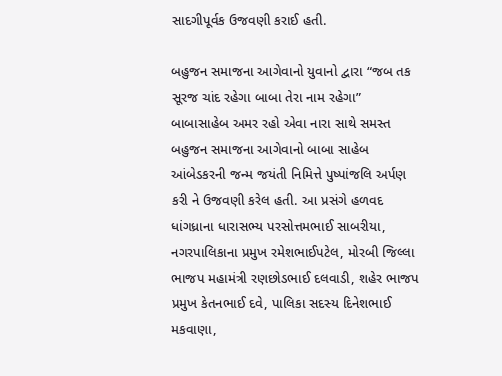સાદગીપૂર્વક ઉજવણી કરાઈ હતી.

બહુજન સમાજના આગેવાનો યુવાનો દ્વારા “જબ તક સૂરજ ચાંદ રહેગા બાબા તેરા નામ રહેગા” બાબાસાહેબ અમર રહો એવા નારા સાથે સમસ્ત બહુજન સમાજના આગેવાનો બાબા સાહેબ આંબેડકરની જન્મ જયંતી નિમિત્તે પુષ્પાંજલિ અર્પણ કરી ને ઉજવણી કરેલ હતી. આ પ્રસંગે હળવદ ધાંગધ્રાના ધારાસભ્ય પરસોત્તમભાઈ સાબરીયા, નગરપાલિકાના પ્રમુખ રમેશભાઈપટેલ, મોરબી જિલ્લા ભાજપ મહામંત્રી રણછોડભાઈ દલવાડી, શહેર ભાજપ પ્રમુખ કેતનભાઈ દવે, પાલિકા સદસ્ય દિનેશભાઈ મકવાણા,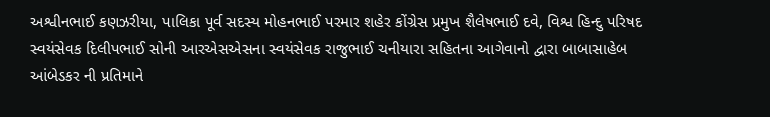અશ્વીનભાઈ કણઝરીયા, પાલિકા પૂર્વ સદસ્ય મોહનભાઈ પરમાર શહેર કોંગ્રેસ પ્રમુખ શૈલેષભાઈ દવે, વિશ્વ હિન્દુ પરિષદ સ્વયંસેવક દિલીપભાઈ સોની આરએસએસના સ્વયંસેવક રાજુભાઈ ચનીયારા સહિતના આગેવાનો દ્વારા બાબાસાહેબ આંબેડકર ની પ્રતિમાને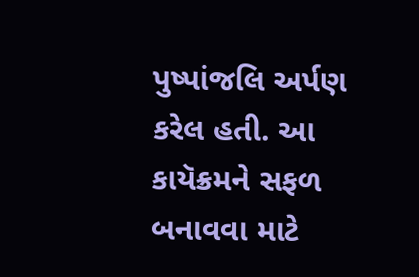પુષ્પાંજલિ અર્પણ કરેલ હતી. આ કાયૅક્રમને સફળ બનાવવા માટે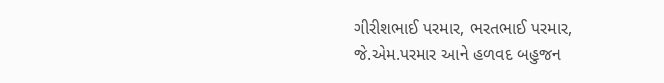ગીરીશભાઈ પરમાર, ભરતભાઈ પરમાર, જે.એમ.પરમાર આને હળવદ બહુજન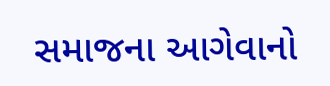સમાજના આગેવાનો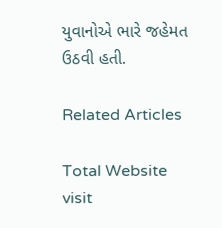યુવાનોએ ભારે ‌જહેમત ઉઠવી હતી.

Related Articles

Total Website visit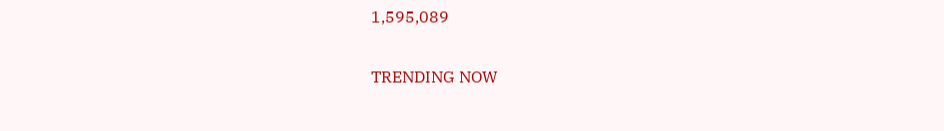1,595,089

TRENDING NOW